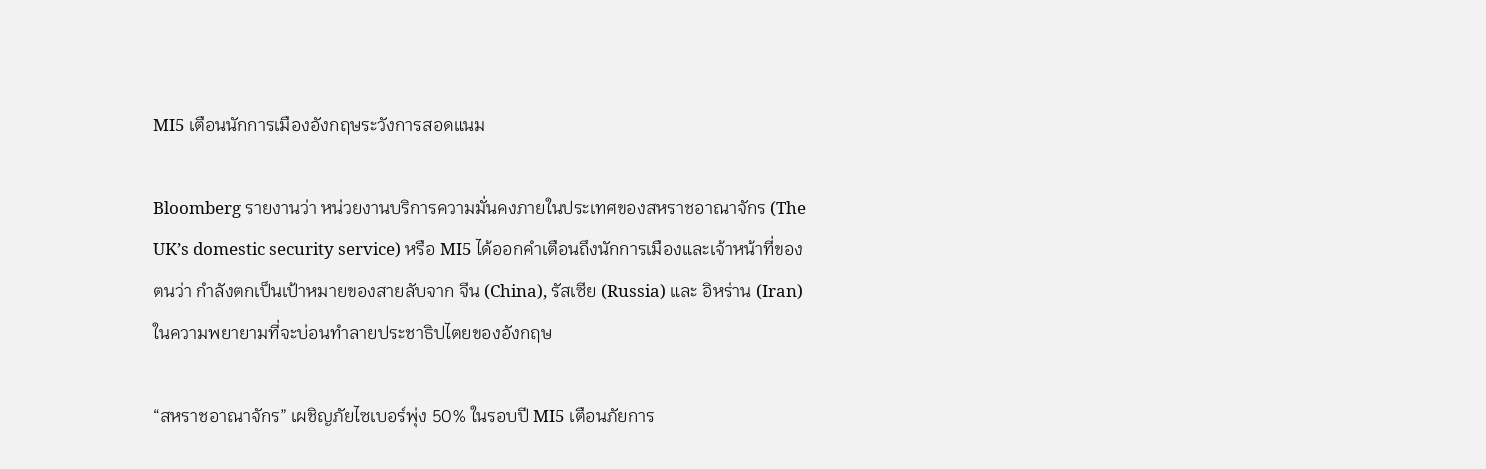MI5 เตือนนักการเมืองอังกฤษระวังการสอดแนม

Bloomberg รายงานว่า หน่วยงานบริการความมั่นคงภายในประเทศของสหราชอาณาจักร (The UK’s domestic security service) หรือ MI5 ได้ออกคำเตือนถึงนักการเมืองและเจ้าหน้าที่ของตนว่า กำลังตกเป็นเป้าหมายของสายลับจาก จีน (China), รัสเซีย (Russia) และ อิหร่าน (Iran) ในความพยายามที่จะบ่อนทำลายประชาธิปไตยของอังกฤษ

“สหราชอาณาจักร” เผชิญภัยไซเบอร์พุ่ง 50% ในรอบปี MI5 เตือนภัยการ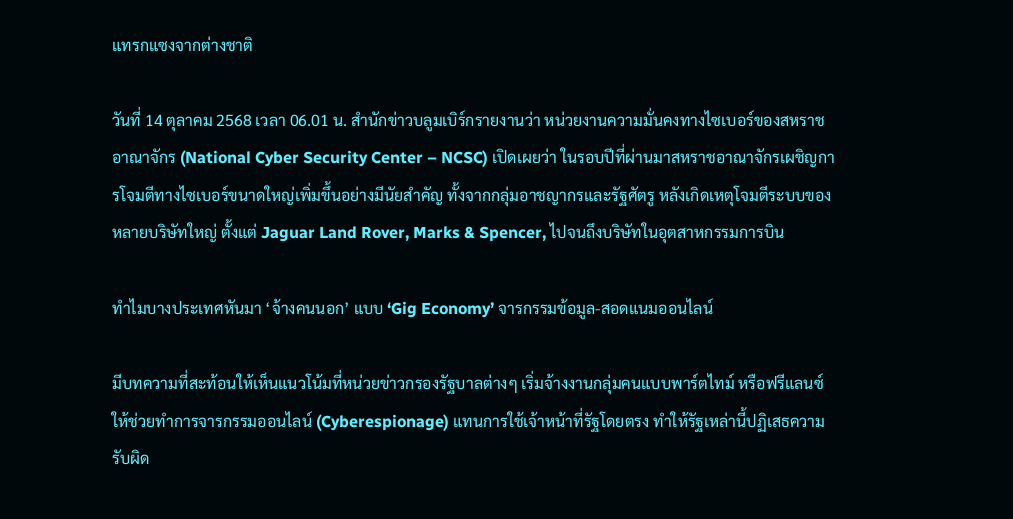แทรกแซงจากต่างชาติ

วันที่ 14 ตุลาคม 2568 เวลา 06.01 น. สำนักข่าวบลูมเบิร์กรายงานว่า หน่วยงานความมั่นคงทางไซเบอร์ของสหราชอาณาจักร (National Cyber Security Center – NCSC) เปิดเผยว่า ในรอบปีที่ผ่านมาสหราชอาณาจักรเผชิญการโจมตีทางไซเบอร์ขนาดใหญ่เพิ่มขึ้นอย่างมีนัยสำคัญ ทั้งจากกลุ่มอาชญากรและรัฐศัตรู หลังเกิดเหตุโจมตีระบบของหลายบริษัทใหญ่ ตั้งแต่ Jaguar Land Rover, Marks & Spencer, ไปจนถึงบริษัทในอุตสาหกรรมการบิน

ทำไมบางประเทศหันมา ‘จ้างคนนอก’ แบบ ‘Gig Economy’ จารกรรมข้อมูล-สอดแนมออนไลน์

มีบทความที่สะท้อนให้เห็นแนวโน้มที่หน่วยข่าวกรองรัฐบาลต่างๆ เริ่มจ้างงานกลุ่มคนแบบพาร์ตไทม์ หรือฟรีแลนซ์ ให้ช่วยทำการจารกรรมออนไลน์ (Cyberespionage) แทนการใช้เจ้าหน้าที่รัฐโดยตรง ทำให้รัฐเหล่านี้ปฏิเสธความรับผิด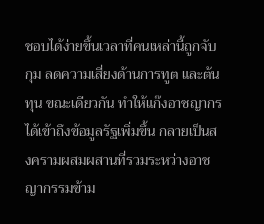ชอบได้ง่ายขึ้นเวลาที่คนเหล่านี้ถูกจับกุม ลดความเสี่ยงด้านการทูต และต้นทุน ขณะเดียวกัน ทำให้แก๊งอาชญากรได้เข้าถึงข้อมูลรัฐเพิ่มขึ้น กลายเป็นสงครามผสมผสานที่รวมระหว่างอาชญากรรมข้าม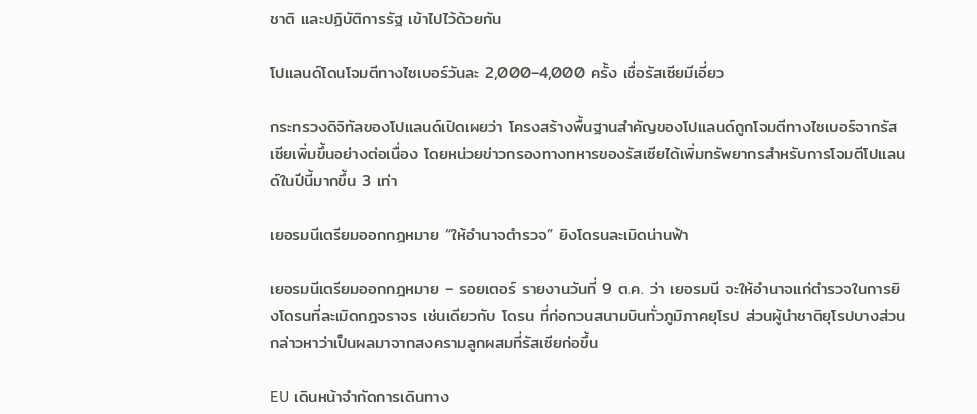ชาติ และปฏิบัติการรัฐ เข้าไปไว้ด้วยกัน

โปแลนด์โดนโจมตีทางไซเบอร์วันละ 2,000–4,000 ครั้ง เชื่อรัสเซียมีเอี่ยว

กระทรวงดิจิทัลของโปแลนด์เปิดเผยว่า โครงสร้างพื้นฐานสำคัญของโปแลนด์ถูกโจมตีทางไซเบอร์จากรัสเซียเพิ่มขึ้นอย่างต่อเนื่อง โดยหน่วยข่าวกรองทางทหารของรัสเซียได้เพิ่มทรัพยากรสำหรับการโจมตีโปแลนด์ในปีนี้มากขึ้น 3 เท่า

เยอรมนีเตรียมออกกฎหมาย “ให้อำนาจตำรวจ” ยิงโดรนละเมิดน่านฟ้า

เยอรมนีเตรียมออกกฎหมาย – รอยเตอร์ รายงานวันที่ 9 ต.ค. ว่า เยอรมนี จะให้อำนาจแก่ตำรวจในการยิงโดรนที่ละเมิดกฎจราจร เช่นเดียวกับ โดรน ที่ก่อกวนสนามบินทั่วภูมิภาคยุโรป ส่วนผู้นำชาติยุโรปบางส่วนกล่าวหาว่าเป็นผลมาจากสงครามลูกผสมที่รัสเซียก่อขึ้น

EU เดินหน้าจำกัดการเดินทาง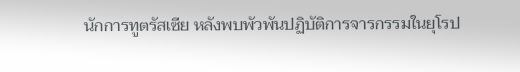นักการทูตรัสเซีย หลังพบพัวพันปฏิบัติการจารกรรมในยุโรป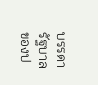บรรดารัฐบาลของป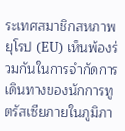ระเทศสมาชิกสหภาพยุโรป (EU) เห็นพ้องร่วมกันในการจำกัดการเดินทางของนักการทูตรัสเซียภายในภูมิภา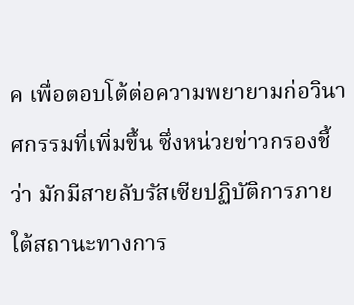ค เพื่อตอบโต้ต่อความพยายามก่อวินาศกรรมที่เพิ่มขึ้น ซึ่งหน่วยข่าวกรองชี้ว่า มักมีสายลับรัสเซียปฏิบัติการภายใต้สถานะทางการ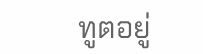ทูตอยู่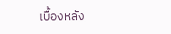เบื้องหลัง